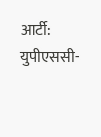आर्टी: युपीएससी-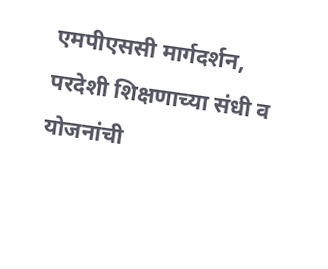एमपीएससी मार्गदर्शन, परदेशी शिक्षणाच्या संधी व योजनांची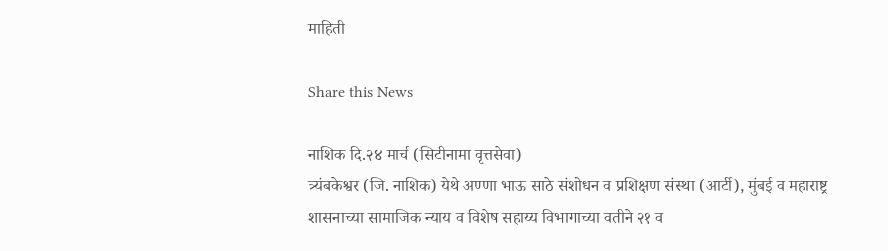माहिती

Share this News

नाशिक दि.२४ मार्च (सिटीनामा वृत्तसेवा)
त्र्यंबकेश्वर (जि. नाशिक) येथे अण्णा भाऊ साठे संशोधन व प्रशिक्षण संस्था (आर्टी), मुंबई व महाराष्ट्र शासनाच्या सामाजिक न्याय व विशेष सहाय्य विभागाच्या वतीने २१ व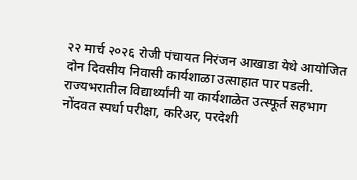२२ मार्च २०२६ रोजी पंचायत निरंजन आखाडा येथे आयोजित दोन दिवसीय निवासी कार्यशाळा उत्साहात पार पडली. राज्यभरातील विद्यार्थ्यांनी या कार्यशाळेत उत्स्फूर्त सहभाग नोंदवत स्पर्धा परीक्षा, करिअर, परदेशी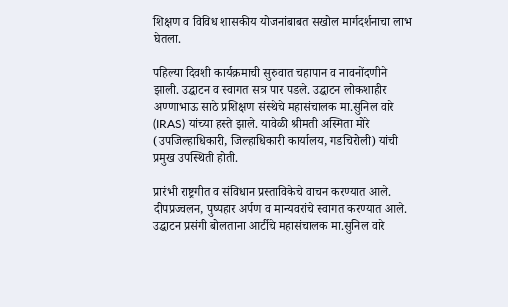शिक्षण व विविध शासकीय योजनांबाबत सखोल मार्गदर्शनाचा लाभ घेतला.

पहिल्या दिवशी कार्यक्रमाची सुरुवात चहापान व नावनोंदणीने झाली. उद्घाटन व स्वागत सत्र पार पडले. उद्घाटन लोकशाहीर अण्णाभाऊ साठे प्रशिक्षण संस्थेचे महासंचालक मा.सुनिल वारे (IRAS) यांच्या हस्ते झाले. यावेळी श्रीमती अस्मिता मोरे (उपजिल्हाधिकारी, जिल्हाधिकारी कार्यालय, गडचिरोली) यांची प्रमुख उपस्थिती होती.

प्रारंभी राष्ट्रगीत व संविधान प्रस्ताविकेचे वाचन करण्यात आले. दीपप्रज्वलन, पुष्पहार अर्पण व मान्यवरांचे स्वागत करण्यात आले. उद्घाटन प्रसंगी बोलताना आर्टीचे महासंचालक मा.सुनिल वारे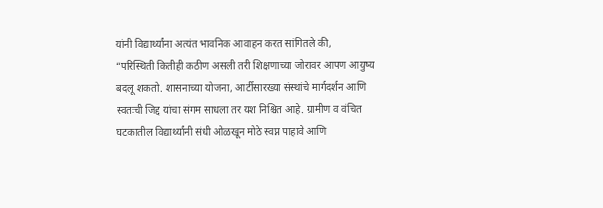यांनी विद्यार्थ्यांना अत्यंत भावनिक आवाहन करत सांगितले की,
“परिस्थिती कितीही कठीण असली तरी शिक्षणाच्या जोरावर आपण आयुष्य बदलू शकतो. शासनाच्या योजना, आर्टीसारख्या संस्थांचे मार्गदर्शन आणि स्वतःची जिद्द यांचा संगम साधला तर यश निश्चित आहे. ग्रामीण व वंचित घटकातील विद्यार्थ्यांनी संधी ओळखून मोठे स्वप्न पाहावे आणि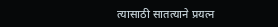त्यासाठी सातत्याने प्रयत्न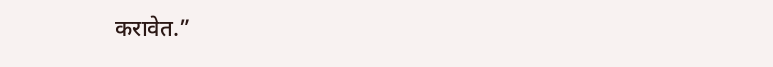करावेत.”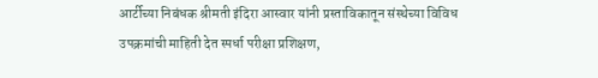आर्टीच्या निबंधक श्रीमती इंदिरा आस्वार यांनी प्रस्ताविकातून संस्थेच्या विविध उपक्रमांची माहिती देत स्पर्धा परीक्षा प्रशिक्षण,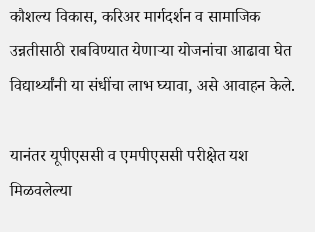कौशल्य विकास, करिअर मार्गदर्शन व सामाजिक उन्नतीसाठी राबविण्यात येणाऱ्या योजनांचा आढावा घेत विद्यार्थ्यांनी या संधींचा लाभ घ्यावा, असे आवाहन केले.

यानंतर यूपीएससी व एमपीएससी परीक्षेत यश मिळवलेल्या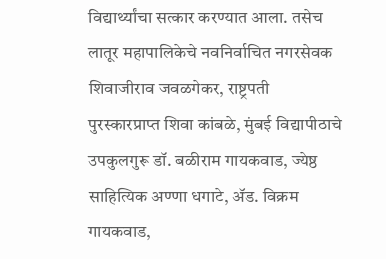विद्यार्थ्यांचा सत्कार करण्यात आला. तसेच लातूर महापालिकेचे नवनिर्वाचित नगरसेवक शिवाजीराव जवळगेकर, राष्ट्रपती पुरस्कारप्राप्त शिवा कांबळे, मुंबई विद्यापीठाचे उपकुलगुरू डॉ. बळीराम गायकवाड, ज्येष्ठ साहित्यिक अण्णा धगाटे, ॲड. विक्रम गायकवाड,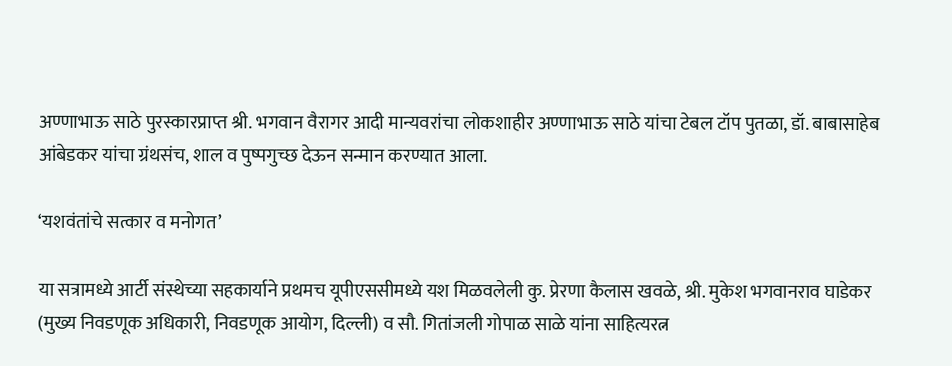अण्णाभाऊ साठे पुरस्कारप्राप्त श्री. भगवान वैरागर आदी मान्यवरांचा लोकशाहीर अण्णाभाऊ साठे यांचा टेबल टॉप पुतळा, डॉ. बाबासाहेब आंबेडकर यांचा ग्रंथसंच, शाल व पुष्पगुच्छ देऊन सन्मान करण्यात आला.

‘यशवंतांचे सत्कार व मनोगत’

या सत्रामध्ये आर्टी संस्थेच्या सहकार्याने प्रथमच यूपीएससीमध्ये यश मिळवलेली कु. प्रेरणा कैलास खवळे, श्री. मुकेश भगवानराव घाडेकर (मुख्य निवडणूक अधिकारी, निवडणूक आयोग, दिल्ली) व सौ. गितांजली गोपाळ साळे यांना साहित्यरत्न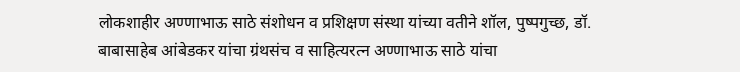लोकशाहीर अण्णाभाऊ साठे संशोधन व प्रशिक्षण संस्था यांच्या वतीने शॉल, पुष्पगुच्छ, डॉ. बाबासाहेब आंबेडकर यांचा ग्रंथसंच व साहित्यरत्न अण्णाभाऊ साठे यांचा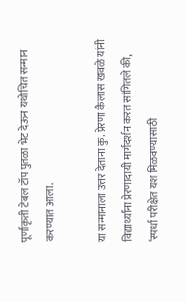पूर्णाकृती टेबल टॉप पुतळा भेट देऊन यथोचित सन्मान करण्यात आला.

या सन्मानाला उत्तर देताना कु. प्रेरणा कैलास खवळे यांनी विद्यार्थ्यांना प्रेरणादायी मार्गदर्शन करत सांगितले की,
‘स्पर्धा परीक्षेत यश मिळवण्यासाठी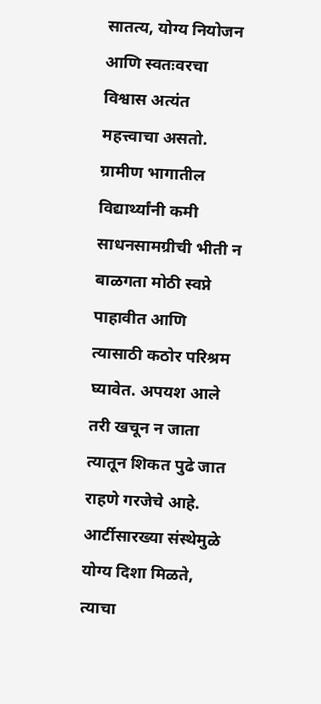सातत्य, योग्य नियोजन आणि स्वतःवरचा विश्वास अत्यंत महत्त्वाचा असतो. ग्रामीण भागातील विद्यार्थ्यांनी कमी साधनसामग्रीची भीती न बाळगता मोठी स्वप्ने पाहावीत आणि त्यासाठी कठोर परिश्रम घ्यावेत. अपयश आले तरी खचून न जाता त्यातून शिकत पुढे जात राहणे गरजेचे आहे. आर्टीसारख्या संस्थेमुळे योग्य दिशा मिळते, त्याचा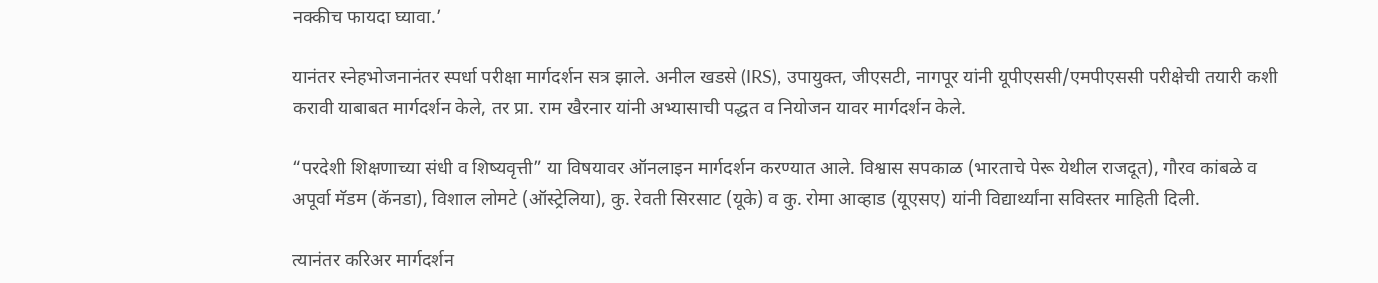नक्कीच फायदा घ्यावा.’

यानंतर स्नेहभोजनानंतर स्पर्धा परीक्षा मार्गदर्शन सत्र झाले. अनील खडसे (IRS), उपायुक्त, जीएसटी, नागपूर यांनी यूपीएससी/एमपीएससी परीक्षेची तयारी कशी करावी याबाबत मार्गदर्शन केले, तर प्रा. राम खैरनार यांनी अभ्यासाची पद्धत व नियोजन यावर मार्गदर्शन केले.

“परदेशी शिक्षणाच्या संधी व शिष्यवृत्ती” या विषयावर ऑनलाइन मार्गदर्शन करण्यात आले. विश्वास सपकाळ (भारताचे पेरू येथील राजदूत), गौरव कांबळे व अपूर्वा मॅडम (कॅनडा), विशाल लोमटे (ऑस्ट्रेलिया), कु. रेवती सिरसाट (यूके) व कु. रोमा आव्हाड (यूएसए) यांनी विद्यार्थ्यांना सविस्तर माहिती दिली.

त्यानंतर करिअर मार्गदर्शन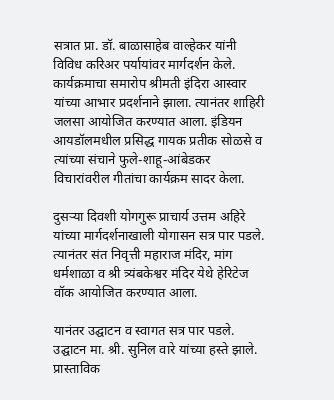सत्रात प्रा. डॉ. बाळासाहेब वाल्हेकर यांनी विविध करिअर पर्यायांवर मार्गदर्शन केले. कार्यक्रमाचा समारोप श्रीमती इंदिरा आस्वार यांच्या आभार प्रदर्शनाने झाला. त्यानंतर शाहिरी जलसा आयोजित करण्यात आला. इंडियन आयडॉलमधील प्रसिद्ध गायक प्रतीक सोळसे व त्यांच्या संचाने फुले-शाहू-आंबेडकर विचारांवरील गीतांचा कार्यक्रम सादर केला.

दुसऱ्या दिवशी योगगुरू प्राचार्य उत्तम अहिरे यांच्या मार्गदर्शनाखाली योगासन सत्र पार पडले. त्यानंतर संत निवृत्ती महाराज मंदिर, मांग धर्मशाळा व श्री त्र्यंबकेश्वर मंदिर येथे हेरिटेज वॉक आयोजित करण्यात आला.

यानंतर उद्घाटन व स्वागत सत्र पार पडले. उद्घाटन मा. श्री. सुनिल वारे यांच्या हस्ते झाले. प्रास्ताविक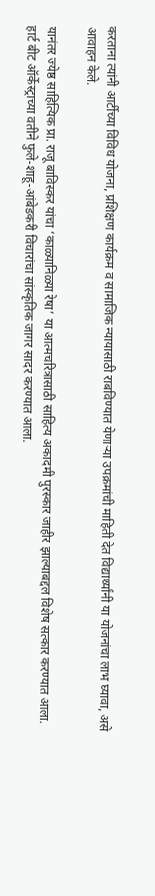करताना त्यांनी आर्टीच्या विविध योजना, प्रशिक्षण कार्यक्रम व सामाजिक न्यायासाठी राबविण्यात येणाऱ्या उपक्रमांची माहिती देत विद्यार्थ्यांनी या योजनांचा लाभ घ्यावा, असे आवाहन केले.

यानंतर ज्येष्ठ साहित्यिक प्रा. राजू बाविस्कर यांचा ‘काळ्यानिळ्या रेषा’ या आत्मचरित्रासाठी साहित्य अकादमी पुरस्कार जाहीर झाल्याबद्दल विशेष सत्कार करण्यात आला. हार्ट बीट ऑर्केस्ट्राच्या वतीने फुले-शाहू-आंबेडकरी विचारांचा सांस्कृतिक जागर सादर करण्यात आला.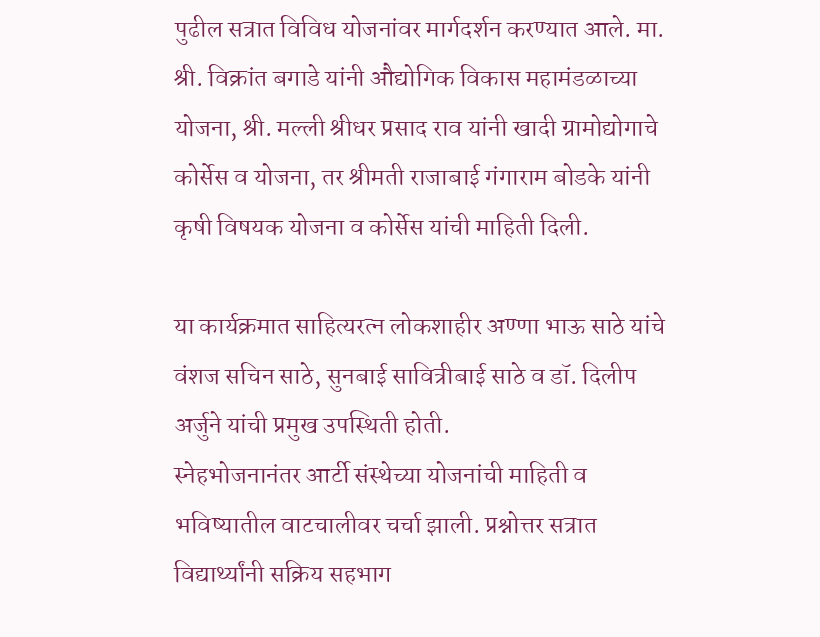पुढील सत्रात विविध योजनांवर मार्गदर्शन करण्यात आले. मा. श्री. विक्रांत बगाडे यांनी औद्योगिक विकास महामंडळाच्या योजना, श्री. मल्ली श्रीधर प्रसाद राव यांनी खादी ग्रामोद्योगाचे कोर्सेस व योजना, तर श्रीमती राजाबाई गंगाराम बोडके यांनी कृषी विषयक योजना व कोर्सेस यांची माहिती दिली.

या कार्यक्रमात साहित्यरत्न लोकशाहीर अण्णा भाऊ साठे यांचे वंशज सचिन साठे, सुनबाई सावित्रीबाई साठे व डॉ. दिलीप अर्जुने यांची प्रमुख उपस्थिती होती.
स्नेहभोजनानंतर आर्टी संस्थेच्या योजनांची माहिती व भविष्यातील वाटचालीवर चर्चा झाली. प्रश्नोत्तर सत्रात विद्यार्थ्यांनी सक्रिय सहभाग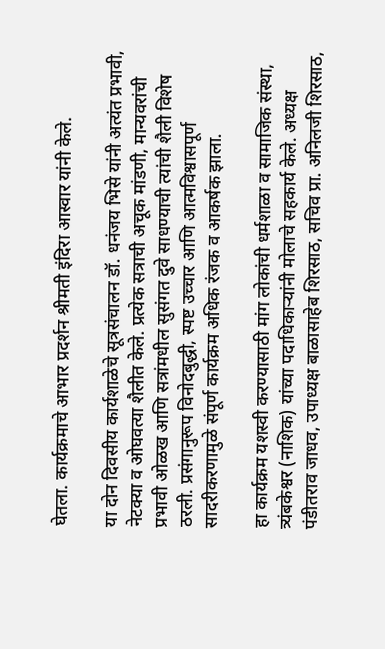घेतला. कार्यक्रमाचे आभार प्रदर्शन श्रीमती इंदिरा आस्वार यांनी केले.

या दोन दिवसीय कार्यशाळेचे सूत्रसंचालन डॉ. धनंजय भिसे यांनी अत्यंत प्रभावी, नेटक्या व ओघवत्या शैलीत केले. प्रत्येक सत्राची अचूक मांडणी, मान्यवरांची प्रभावी ओळख आणि सत्रांमधील सुसंगत दुवे साधण्याची त्यांची शैली विशेष ठरली. प्रसंगानुरूप विनोदबुद्धी, स्पष्ट उच्चार आणि आत्मविश्वासपूर्ण सादरीकरणामुळे संपूर्ण कार्यक्रम अधिक रंजक व आकर्षक झाला.

हा कार्यक्रम यशस्वी करण्यासाठी मांग लोकांची धर्मशाळा व सामाजिक संस्था, त्र्यंबकेश्वर (नाशिक) यांच्या पदाधिकाऱ्यांनी मोलाचे सहकार्य केले. अध्यक्ष पंडीतराव जाधव, उपाध्यक्ष बाळासाहेब शिरसाठ, सचिव प्रा. अनिलजी शिरसाठ,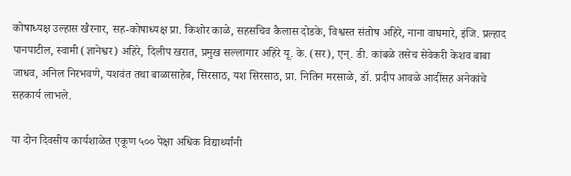कोषाध्यक्ष उल्हास खैरनार, सह-कोषाध्यक्ष प्रा. किशोर काळे, सहसचिव कैलास दोडके, विश्वस्त संतोष अहिरे, नाना वाघमारे, इंजि. प्रल्हाद पानपाटील, स्वामी (ज्ञानेश्वर) अहिरे, दिलीप खरात, प्रमुख सल्लागार अहिरे यू. के. (सर), एन्. डी. कांबळे तसेच सेवेकरी केशव बाबा जाधव, अनिल निरभवणे, यशवंत तथा बाळासाहेब, सिरसाठ, यश सिरसाठ, प्रा. नितिन मरसाळे, डॉ. प्रदीप आवळे आदींसह अनेकांचे सहकार्य लाभले.

या दोन दिवसीय कार्यशाळेत एकूण ५०० पेक्षा अधिक विद्यार्थ्यांनी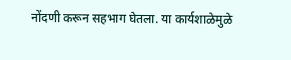नोंदणी करून सहभाग घेतला. या कार्यशाळेमुळे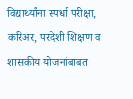विद्यार्थ्यांना स्पर्धा परीक्षा, करिअर, परदेशी शिक्षण व शासकीय योजनांबाबत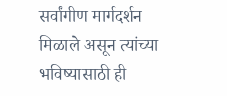सर्वांगीण मार्गदर्शन मिळाले असून त्यांच्या भविष्यासाठी ही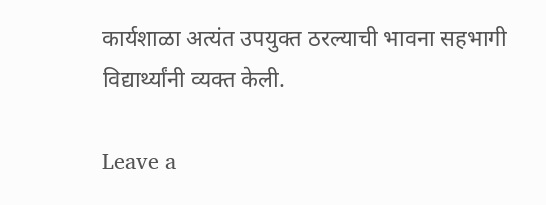कार्यशाळा अत्यंत उपयुक्त ठरल्याची भावना सहभागी विद्यार्थ्यांनी व्यक्त केली.

Leave a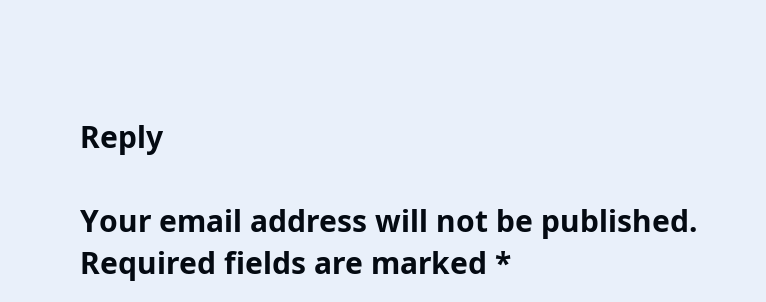Reply

Your email address will not be published. Required fields are marked *